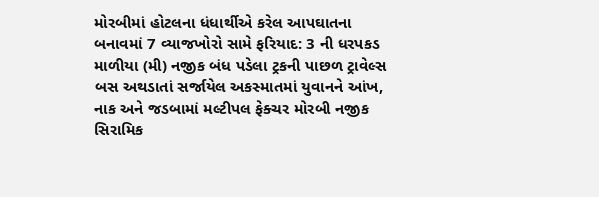મોરબીમાં હોટલના ધંધાર્થીએ કરેલ આપઘાતના બનાવમાં 7 વ્યાજખોરો સામે ફરિયાદ: 3 ની ધરપકડ માળીયા (મી) નજીક બંધ પડેલા ટ્રકની પાછળ ટ્રાવેલ્સ બસ અથડાતાં સર્જાયેલ અકસ્માતમાં યુવાનને આંખ, નાક અને જડબામાં મલ્ટીપલ ફેક્ચર મોરબી નજીક સિરામિક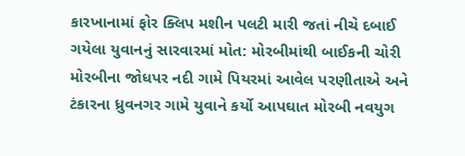કારખાનામાં ફોર ક્લિપ મશીન પલટી મારી જતાં નીચે દબાઈ ગયેલા યુવાનનું સારવારમાં મોત: મોરબીમાંથી બાઈકની ચોરી મોરબીના જોધપર નદી ગામે પિયરમાં આવેલ પરણીતાએ અને ટંકારના ધ્રુવનગર ગામે યુવાને કર્યો આપઘાત મોરબી નવયુગ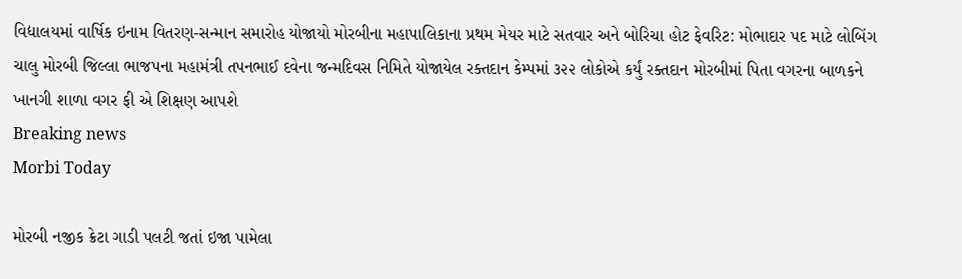વિદ્યાલયમાં વાર્ષિક ઇનામ વિતરણ-સન્માન સમારોહ યોજાયો મોરબીના મહાપાલિકાના પ્રથમ મેયર માટે સતવાર અને બોરિચા હોટ ફેવરિટ: મોભાદાર પદ માટે લોબિંગ ચાલુ મોરબી જિલ્લા ભાજપના મહામંત્રી તપનભાઈ દવેના જન્મદિવસ નિમિતે યોજાયેલ રક્તદાન કેમ્પમાં ૩૨૨ લોકોએ કર્યું રક્તદાન મોરબીમાં પિતા વગરના બાળકને ખાનગી શાળા વગર ફી એ શિક્ષણ આપશે
Breaking news
Morbi Today

મોરબી નજીક ક્રેટા ગાડી પલટી જતાં ઇજા પામેલા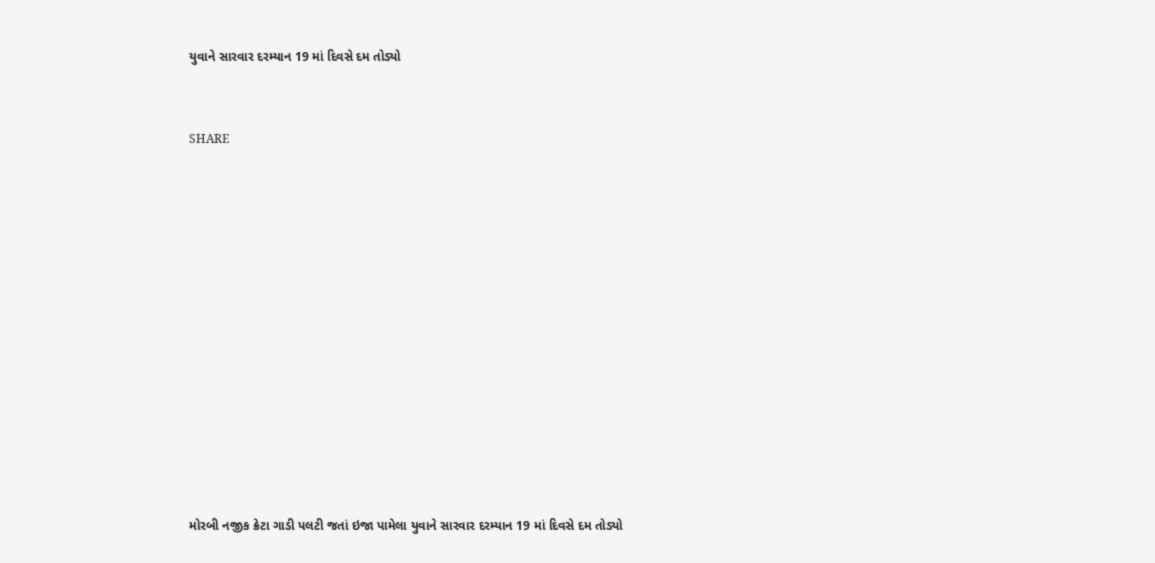યુવાને સારવાર દરમ્યાન 19 માં દિવસે દમ તોડ્યો


SHARE













મોરબી નજીક ક્રેટા ગાડી પલટી જતાં ઇજા પામેલા યુવાને સારવાર દરમ્યાન 19 માં દિવસે દમ તોડ્યો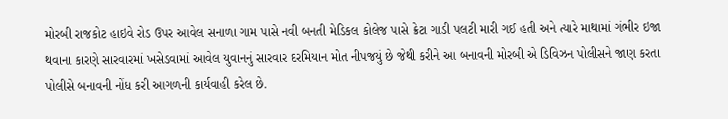મોરબી રાજકોટ હાઇવે રોડ ઉપર આવેલ સનાળા ગામ પાસે નવી બનતી મેડિકલ કોલેજ પાસે ક્રેટા ગાડી પલટી મારી ગઈ હતી અને ત્યારે માથામાં ગંભીર ઇજા થવાના કારણે સારવારમાં ખસેડવામાં આવેલ યુવાનનું સારવાર દરમિયાન મોત નીપજયું છે જેથી કરીને આ બનાવની મોરબી એ ડિવિઝન પોલીસને જાણ કરતા પોલીસે બનાવની નોંધ કરી આગળની કાર્યવાહી કરેલ છે.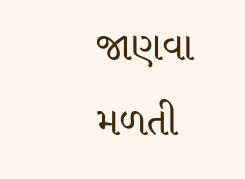જાણવા મળતી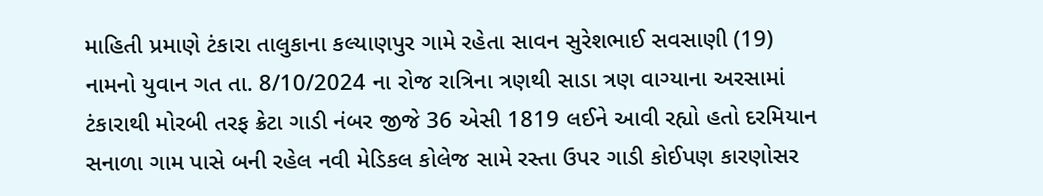માહિતી પ્રમાણે ટંકારા તાલુકાના કલ્યાણપુર ગામે રહેતા સાવન સુરેશભાઈ સવસાણી (19) નામનો યુવાન ગત તા. 8/10/2024 ના રોજ રાત્રિના ત્રણથી સાડા ત્રણ વાગ્યાના અરસામાં ટંકારાથી મોરબી તરફ ક્રેટા ગાડી નંબર જીજે 36 એસી 1819 લઈને આવી રહ્યો હતો દરમિયાન સનાળા ગામ પાસે બની રહેલ નવી મેડિકલ કોલેજ સામે રસ્તા ઉપર ગાડી કોઈપણ કારણોસર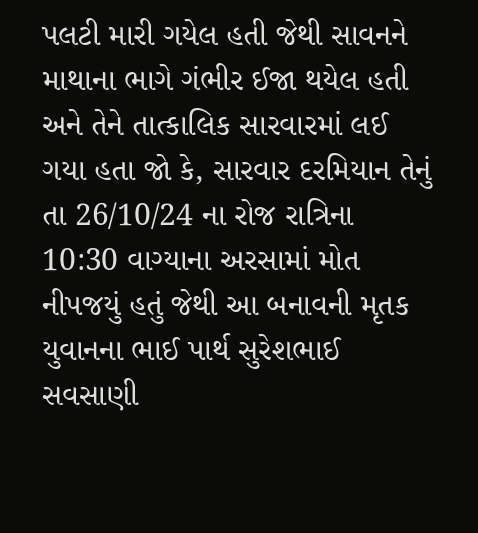પલટી મારી ગયેલ હતી જેથી સાવનને માથાના ભાગે ગંભીર ઈજા થયેલ હતી અને તેને તાત્કાલિક સારવારમાં લઈ ગયા હતા જો કે, સારવાર દરમિયાન તેનું તા 26/10/24 ના રોજ રાત્રિના 10:30 વાગ્યાના અરસામાં મોત નીપજયું હતું જેથી આ બનાવની મૃતક યુવાનના ભાઈ પાર્થ સુરેશભાઈ સવસાણી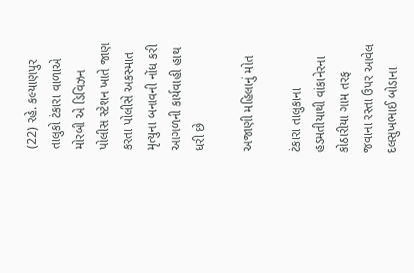(22) રહે. કલ્યાણપુર તાલુકો ટંકારા વાળાએ મોરબી એ ડિવિઝન પોલીસ સ્ટેશન ખાતે જાણ કરતા પોલીસે અકસ્માત મૃત્યુના બનાવની નોંધ કરી આગળની કાર્યવાહી હાથ ધરી છે

અજાણી મહિલાનું મોત

ટંકારા તાલુકાના હડમતીયાથી વાંકાનેરના કોઠારીયા ગામ તરફ જવાના રસ્તા ઉપર આવેલ દલસુખભાઈ બોડાના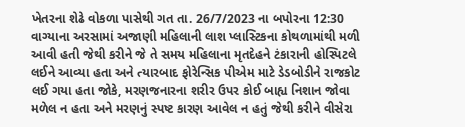ખેતરના શેઢે વોકળા પાસેથી ગત તા. 26/7/2023 ના બપોરના 12:30 વાગ્યાના અરસામાં અજાણી મહિલાની લાશ પ્લાસ્ટિકના કોથળામાંથી મળી આવી હતી જેથી કરીને જે તે સમય મહિલાના મૃતદેહને ટંકારાની હોસ્પિટલે લઈને આવ્યા હતા અને ત્યારબાદ ફોરેન્સિક પીએમ માટે ડેડબોડીને રાજકોટ લઈ ગયા હતા જોકે, મરણજનારના શરીર ઉપર કોઈ બાહ્ય નિશાન જોવા મળેલ ન હતા અને મરણનું સ્પષ્ટ કારણ આવેલ ન હતું જેથી કરીને વીસેરા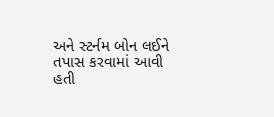અને સ્ટર્નમ બોન લઈને તપાસ કરવામાં આવી હતી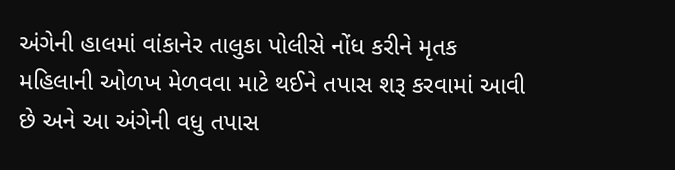અંગેની હાલમાં વાંકાનેર તાલુકા પોલીસે નોંધ કરીને મૃતક મહિલાની ઓળખ મેળવવા માટે થઈને તપાસ શરૂ કરવામાં આવી છે અને આ અંગેની વધુ તપાસ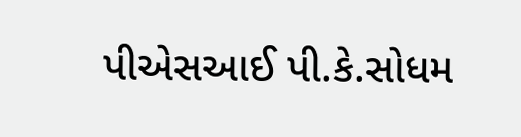પીએસઆઈ પી.કે.સોધમ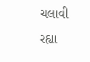ચલાવી રહ્યા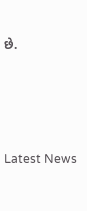છે.






Latest News